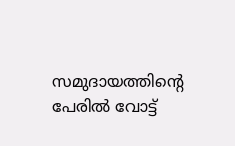സമുദായത്തിന്റെ പേരില്‍ വോട്ട്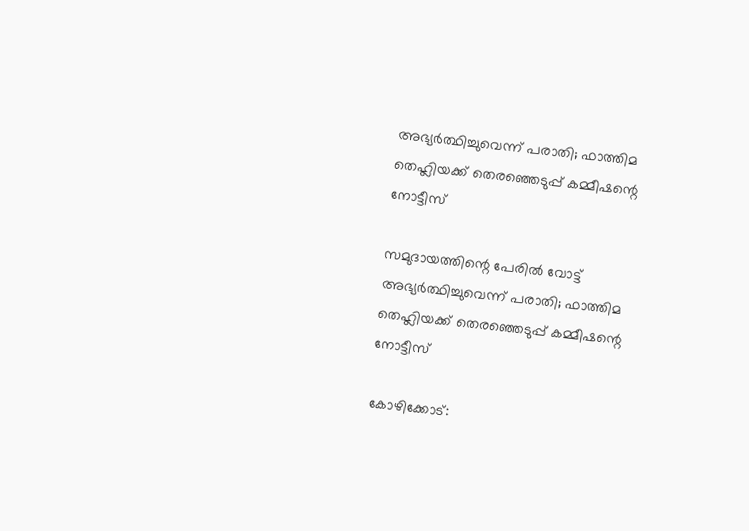അഭ്യര്‍ത്ഥിച്ചുവെന്ന് പരാതി; ഫാത്തിമ തെഹ്ലിയക്ക് തെരഞ്ഞെടുപ്പ് കമ്മീഷന്റെ നോട്ടീസ്

സമുദായത്തിന്റെ പേരില്‍ വോട്ട് അഭ്യര്‍ത്ഥിച്ചുവെന്ന് പരാതി; ഫാത്തിമ തെഹ്ലിയക്ക് തെരഞ്ഞെടുപ്പ് കമ്മീഷന്റെ നോട്ടീസ്

കോഴിക്കോട്: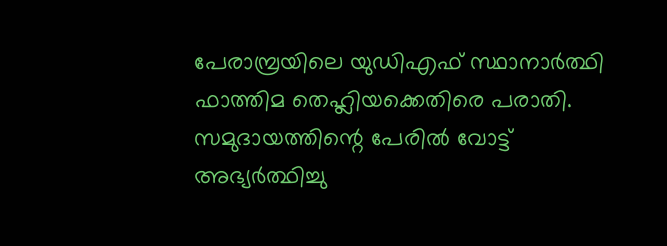പേരാമ്പ്രയിലെ യുഡിഎഫ് സ്ഥാനാര്‍ത്ഥി ഫാത്തിമ തെഹ്ലിയക്കെതിരെ പരാതി. സമുദായത്തിന്റെ പേരില്‍ വോട്ട് അഭ്യര്‍ത്ഥിച്ചു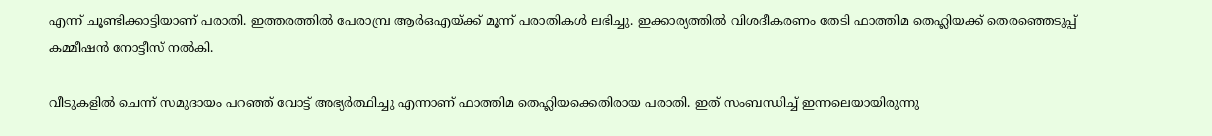എന്ന് ചൂണ്ടിക്കാട്ടിയാണ് പരാതി. ഇത്തരത്തില്‍ പേരാമ്പ്ര ആര്‍ഒഎയ്ക്ക് മൂന്ന് പരാതികള്‍ ലഭിച്ചു. ഇക്കാര്യത്തില്‍ വിശദീകരണം തേടി ഫാത്തിമ തെഹ്ലിയക്ക് തെരഞ്ഞെടുപ്പ് കമ്മീഷന്‍ നോട്ടീസ് നല്‍കി.

വീടുകളില്‍ ചെന്ന് സമുദായം പറഞ്ഞ് വോട്ട് അഭ്യര്‍ത്ഥിച്ചു എന്നാണ് ഫാത്തിമ തെഹ്ലിയക്കെതിരായ പരാതി. ഇത് സംബന്ധിച്ച് ഇന്നലെയായിരുന്നു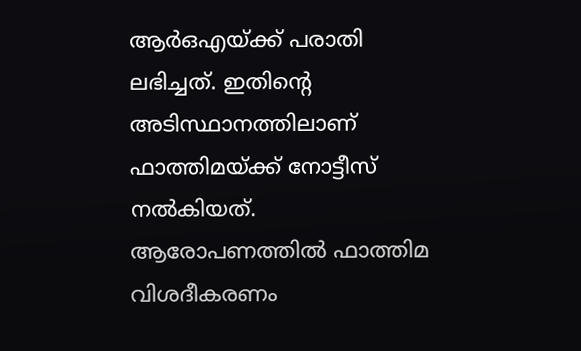ആര്‍ഒഎയ്ക്ക് പരാതി ലഭിച്ചത്. ഇതിന്റെ അടിസ്ഥാനത്തിലാണ് ഫാത്തിമയ്ക്ക് നോട്ടീസ് നല്‍കിയത്. ആരോപണത്തില്‍ ഫാത്തിമ വിശദീകരണം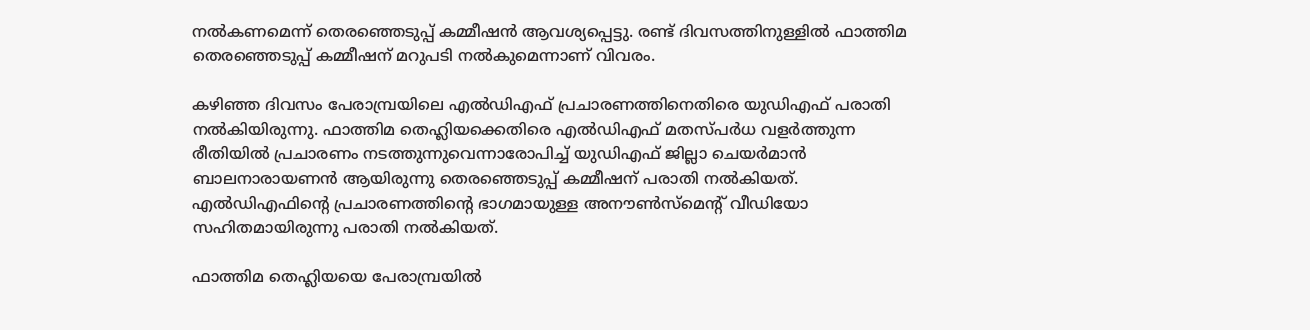നല്‍കണമെന്ന് തെരഞ്ഞെടുപ്പ് കമ്മീഷന്‍ ആവശ്യപ്പെട്ടു. രണ്ട് ദിവസത്തിനുള്ളില്‍ ഫാത്തിമ തെരഞ്ഞെടുപ്പ് കമ്മീഷന് മറുപടി നല്‍കുമെന്നാണ് വിവരം.

കഴിഞ്ഞ ദിവസം പേരാമ്പ്രയിലെ എല്‍ഡിഎഫ് പ്രചാരണത്തിനെതിരെ യുഡിഎഫ് പരാതി നല്‍കിയിരുന്നു. ഫാത്തിമ തെഹ്ലിയക്കെതിരെ എല്‍ഡിഎഫ് മതസ്പര്‍ധ വളര്‍ത്തുന്ന രീതിയില്‍ പ്രചാരണം നടത്തുന്നുവെന്നാരോപിച്ച് യുഡിഎഫ് ജില്ലാ ചെയര്‍മാന്‍ ബാലനാരായണന്‍ ആയിരുന്നു തെരഞ്ഞെടുപ്പ് കമ്മീഷന് പരാതി നല്‍കിയത്. എല്‍ഡിഎഫിന്റെ പ്രചാരണത്തിന്റെ ഭാഗമായുള്ള അനൗണ്‍സ്മെന്റ് വീഡിയോ സഹിതമായിരുന്നു പരാതി നല്‍കിയത്.

ഫാത്തിമ തെഹ്ലിയയെ പേരാമ്പ്രയില്‍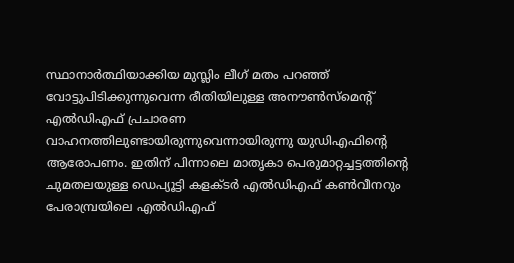സ്ഥാനാര്‍ത്ഥിയാക്കിയ മുസ്ലിം ലീഗ് മതം പറഞ്ഞ് വോട്ടുപിടിക്കുന്നുവെന്ന രീതിയിലുള്ള അനൗണ്‍സ്‌മെന്റ് എല്‍ഡിഎഫ് പ്രചാരണ വാഹനത്തിലുണ്ടായിരുന്നുവെന്നായിരുന്നു യുഡിഎഫിന്റെ ആരോപണം. ഇതിന് പിന്നാലെ മാതൃകാ പെരുമാറ്റച്ചട്ടത്തിന്റെ ചുമതലയുള്ള ഡെപ്യൂട്ടി കളക്ടര്‍ എല്‍ഡിഎഫ് കണ്‍വീനറും പേരാമ്പ്രയിലെ എല്‍ഡിഎഫ്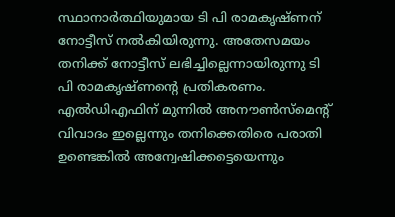സ്ഥാനാര്‍ത്ഥിയുമായ ടി പി രാമകൃഷ്ണന് നോട്ടീസ് നല്‍കിയിരുന്നു. അതേസമയം തനിക്ക് നോട്ടീസ് ലഭിച്ചില്ലെന്നായിരുന്നു ടി പി രാമകൃഷ്ണന്റെ പ്രതികരണം. എല്‍ഡിഎഫിന് മുന്നില്‍ അനൗണ്‍സ്മെന്റ് വിവാദം ഇല്ലെന്നും തനിക്കെതിരെ പരാതി ഉണ്ടെങ്കില്‍ അന്വേഷിക്കട്ടെയെന്നും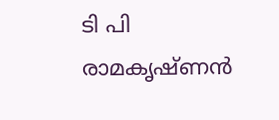ടി പി രാമകൃഷ്ണന്‍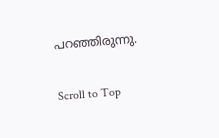പറഞ്ഞിരുന്നു.

Scroll to Top